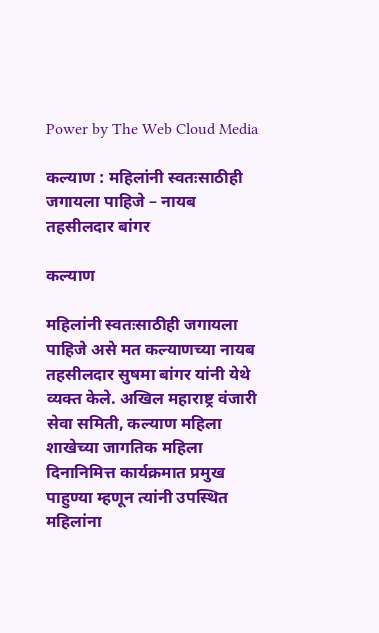Power by The Web Cloud Media

कल्याण : महिलांनी स्वतःसाठीही जगायला पाहिजे – नायब तहसीलदार बांगर

कल्याण

महिलांनी स्वतःसाठीही जगायला पाहिजे असे मत कल्याणच्या नायब तहसीलदार सुषमा बांगर यांनी येथे व्यक्त केले. अखिल महाराष्ट्र वंजारी सेवा समिती, कल्याण महिला शाखेच्या जागतिक महिला दिनानिमित्त कार्यक्रमात प्रमुख पाहुण्या म्हणून त्यांनी उपस्थित महिलांना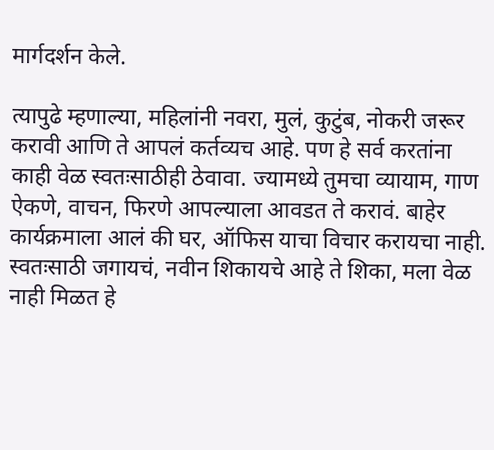मार्गदर्शन केले.

त्यापुढे म्हणाल्या, महिलांनी नवरा, मुलं, कुटुंब, नोकरी जरूर करावी आणि ते आपलं कर्तव्यच आहे. पण हे सर्व करतांना काही वेळ स्वतःसाठीही ठेवावा. ज्यामध्ये तुमचा व्यायाम, गाण ऐकणे, वाचन, फिरणे आपल्याला आवडत ते करावं. बाहेर कार्यक्रमाला आलं की घर, ऑफिस याचा विचार करायचा नाही. स्वतःसाठी जगायचं, नवीन शिकायचे आहे ते शिका, मला वेळ नाही मिळत हे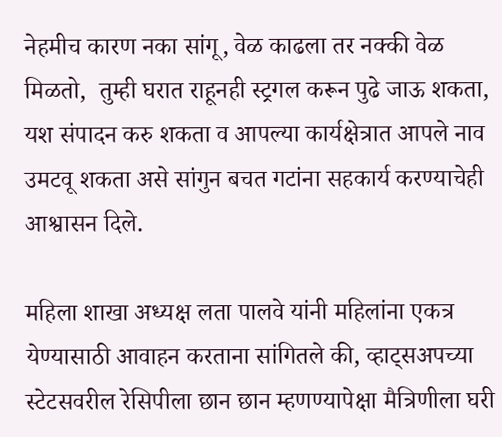नेहमीच कारण नका सांगू, वेळ काढला तर नक्की वेळ मिळतो,  तुम्ही घरात राहूनही स्ट्रगल करून पुढे जाऊ शकता, यश संपादन करु शकता व आपल्या कार्यक्षेत्रात आपले नाव उमटवू शकता असे सांगुन बचत गटांना सहकार्य करण्याचेही आश्वासन दिले.

महिला शाखा अध्यक्ष लता पालवे यांनी महिलांना एकत्र येण्यासाठी आवाहन करताना सांगितले की, व्हाट्सअपच्या स्टेटसवरील रेसिपीला छान छान म्हणण्यापेक्षा मैत्रिणीला घरी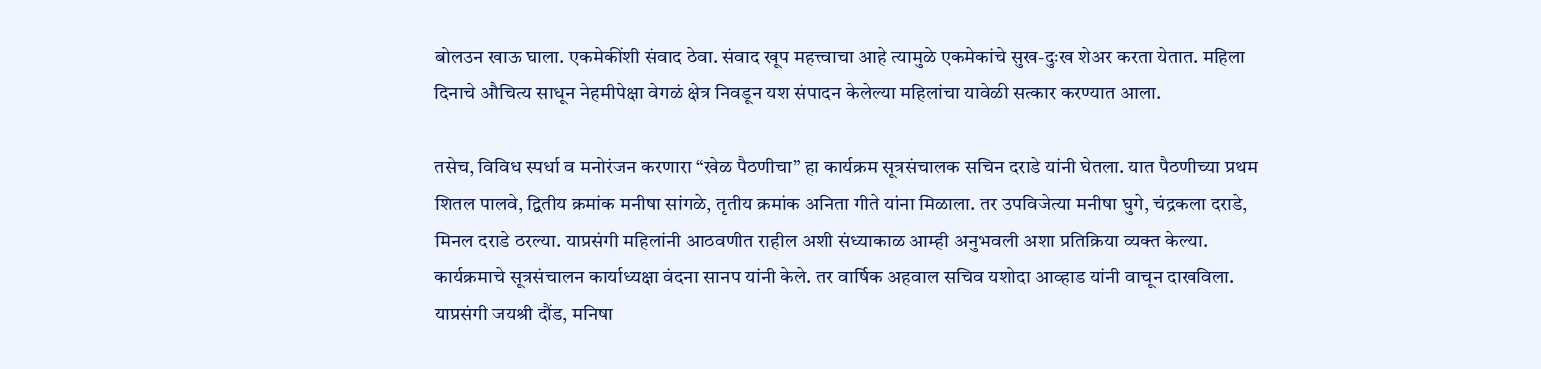बोलउन खाऊ घाला. एकमेकींशी संवाद ठेवा. संवाद खूप महत्त्वाचा आहे त्यामुळे एकमेकांचे सुख-दुःख शेअर करता येतात. महिला दिनाचे औचित्य साधून नेहमीपेक्षा वेगळं क्षेत्र निवडून यश संपादन केलेल्या महिलांचा यावेळी सत्कार करण्यात आला.

तसेच, विविध स्पर्धा व मनोरंजन करणारा “खेळ पैठणीचा” हा कार्यक्रम सूत्रसंचालक सचिन दराडे यांनी घेतला. यात पैठणीच्या प्रथम शितल पालवे, द्वितीय क्रमांक मनीषा सांगळे, तृतीय क्रमांक अनिता गीते यांना मिळाला. तर उपविजेत्या मनीषा घुगे, चंद्रकला दराडे,  मिनल दराडे ठरल्या. याप्रसंगी महिलांनी आठवणीत राहील अशी संध्याकाळ आम्ही अनुभवली अशा प्रतिक्रिया व्यक्त केल्या. कार्यक्रमाचे सूत्रसंचालन कार्याध्यक्षा वंदना सानप यांनी केले. तर वार्षिक अहवाल सचिव यशोदा आव्हाड यांनी वाचून दाखविला. याप्रसंगी जयश्री दौंड, मनिषा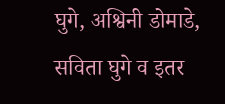घुगे, अश्विनी डोमाडे, सविता घुगे व इतर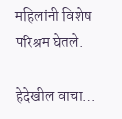महिलांनी विशेष परिश्रम घेतले.

हेदेखील वाचा…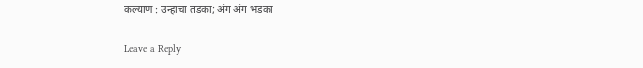कल्याण : उन्हाचा तडका; अंग अंग भडका

Leave a Reply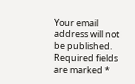Your email address will not be published. Required fields are marked *